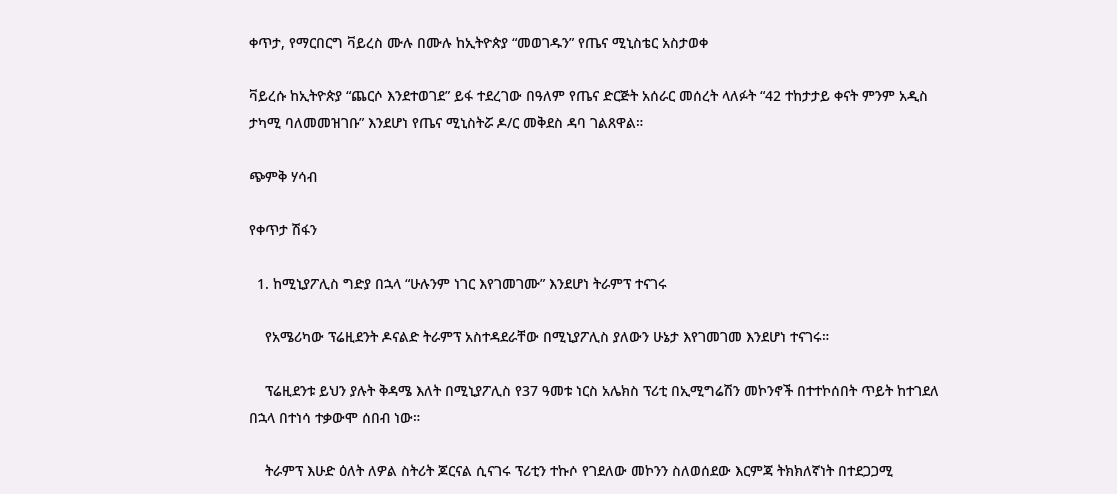ቀጥታ, የማርበርግ ቫይረስ ሙሉ በሙሉ ከኢትዮጵያ “መወገዱን” የጤና ሚኒስቴር አስታወቀ

ቫይረሱ ከኢትዮጵያ “ጨርሶ እንደተወገደ” ይፋ ተደረገው በዓለም የጤና ድርጅት አሰራር መሰረት ላለፉት “42 ተከታታይ ቀናት ምንም አዲስ ታካሚ ባለመመዝገቡ” እንደሆነ የጤና ሚኒስትሯ ዶ/ር መቅደስ ዳባ ገልጸዋል።

ጭምቅ ሃሳብ

የቀጥታ ሽፋን

  1. ከሚኒያፖሊስ ግድያ በኋላ “ሁሉንም ነገር እየገመገሙ” እንደሆነ ትራምፕ ተናገሩ

    የአሜሪካው ፕሬዚደንት ዶናልድ ትራምፕ አስተዳደራቸው በሚኒያፖሊስ ያለውን ሁኔታ እየገመገመ እንደሆነ ተናገሩ።

    ፕሬዚደንቱ ይህን ያሉት ቅዳሜ እለት በሚኒያፖሊስ የ37 ዓመቱ ነርስ አሌክስ ፕሪቲ በኢሚግሬሽን መኮንኖች በተተኮሰበት ጥይት ከተገደለ በኋላ በተነሳ ተቃውሞ ሰበብ ነው።

    ትራምፕ እሁድ ዕለት ለዎል ስትሪት ጆርናል ሲናገሩ ፕሪቲን ተኩሶ የገደለው መኮንን ስለወሰደው እርምጃ ትክክለኛነት በተደጋጋሚ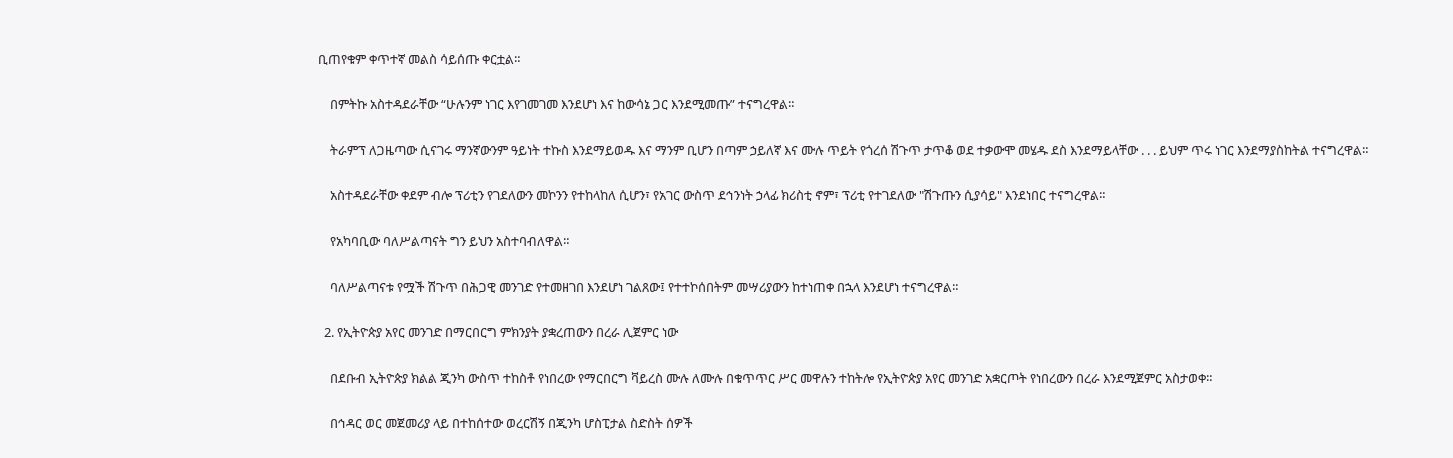ቢጠየቁም ቀጥተኛ መልስ ሳይሰጡ ቀርቷል።

    በምትኩ አስተዳደራቸው “ሁሉንም ነገር እየገመገመ እንደሆነ እና ከውሳኔ ጋር እንደሚመጡ” ተናግረዋል።

    ትራምፕ ለጋዜጣው ሲናገሩ ማንኛውንም ዓይነት ተኩስ እንደማይወዱ እና ማንም ቢሆን በጣም ኃይለኛ እና ሙሉ ጥይት የጎረሰ ሽጉጥ ታጥቆ ወደ ተቃውሞ መሄዱ ደስ እንደማይላቸው . . . ይህም ጥሩ ነገር እንደማያስከትል ተናግረዋል።

    አስተዳደራቸው ቀደም ብሎ ፕሪቲን የገደለውን መኮንን የተከላከለ ሲሆን፣ የአገር ውስጥ ደኅንነት ኃላፊ ክሪስቲ ኖም፣ ፕሪቲ የተገደለው "ሽጉጡን ሲያሳይ" እንደነበር ተናግረዋል።

    የአካባቢው ባለሥልጣናት ግን ይህን አስተባብለዋል።

    ባለሥልጣናቱ የሟች ሽጉጥ በሕጋዊ መንገድ የተመዘገበ እንደሆነ ገልጸው፤ የተተኮሰበትም መሣሪያውን ከተነጠቀ በኋላ እንደሆነ ተናግረዋል።

  2. የኢትዮጵያ አየር መንገድ በማርበርግ ምክንያት ያቋረጠውን በረራ ሊጀምር ነው

    በደቡብ ኢትዮጵያ ክልል ጂንካ ውስጥ ተከስቶ የነበረው የማርበርግ ቫይረስ ሙሉ ለሙሉ በቁጥጥር ሥር መዋሉን ተከትሎ የኢትዮጵያ አየር መንገድ አቋርጦት የነበረውን በረራ እንደሚጀምር አስታወቀ።

    በኅዳር ወር መጀመሪያ ላይ በተከሰተው ወረርሽኝ በጂንካ ሆስፒታል ስድስት ሰዎች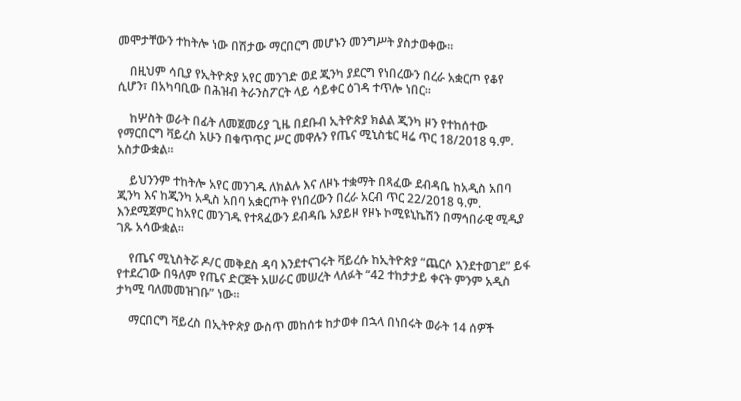መሞታቸውን ተከትሎ ነው በሽታው ማርበርግ መሆኑን መንግሥት ያስታወቀው።

    በዚህም ሳቢያ የኢትዮጵያ አየር መንገድ ወደ ጂንካ ያደርግ የነበረውን በረራ አቋርጦ የቆየ ሲሆን፣ በአካባቢው በሕዝብ ትራንስፖርት ላይ ሳይቀር ዕገዳ ተጥሎ ነበር።

    ከሦስት ወራት በፊት ለመጀመሪያ ጊዜ በደቡብ ኢትዮጵያ ክልል ጂንካ ዞን የተከሰተው የማርበርግ ቫይረስ አሁን በቁጥጥር ሥር መዋሉን የጤና ሚኒስቴር ዛሬ ጥር 18/2018 ዓ.ም. አስታውቋል።

    ይህንንም ተከትሎ አየር መንገዱ ለክልሉ እና ለዞኑ ተቋማት በጻፈው ደብዳቤ ከአዲስ አበባ ጂንካ እና ከጂንካ አዲስ አበባ አቋርጦት የነበረውን በረራ አርብ ጥር 22/2018 ዓ.ም. እንደሚጀምር ከአየር መንገዱ የተጻፈውን ደብዳቤ አያይዞ የዞኑ ኮሚዩኒኬሽን በማኅበራዊ ሚዲያ ገጹ አሳውቋል።

    የጤና ሚኒስትሯ ዶ/ር መቅደስ ዳባ እንደተናገሩት ቫይረሱ ከኢትዮጵያ “ጨርሶ እንደተወገደ” ይፋ የተደረገው በዓለም የጤና ድርጅት አሠራር መሠረት ላለፉት “42 ተከታታይ ቀናት ምንም አዲስ ታካሚ ባለመመዝገቡ” ነው።

    ማርበርግ ቫይረስ በኢትዮጵያ ውስጥ መከሰቱ ከታወቀ በኋላ በነበሩት ወራት 14 ሰዎች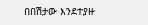በበሽታው እንደተያዙ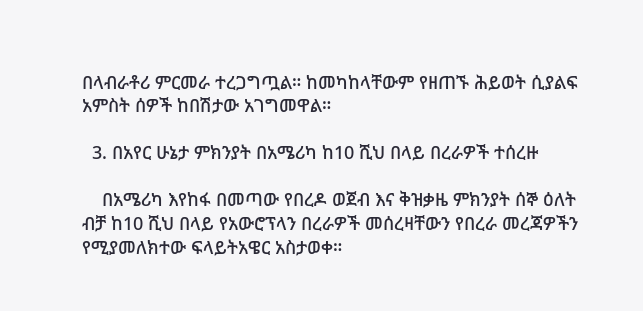በላብራቶሪ ምርመራ ተረጋግጧል። ከመካከላቸውም የዘጠኙ ሕይወት ሲያልፍ አምስት ሰዎች ከበሽታው አገግመዋል።

  3. በአየር ሁኔታ ምክንያት በአሜሪካ ከ10 ሺህ በላይ በረራዎች ተሰረዙ

    በአሜሪካ እየከፋ በመጣው የበረዶ ወጀብ እና ቅዝቃዜ ምክንያት ሰኞ ዕለት ብቻ ከ10 ሺህ በላይ የአውሮፕላን በረራዎች መሰረዛቸውን የበረራ መረጃዎችን የሚያመለክተው ፍላይትአዌር አስታወቀ።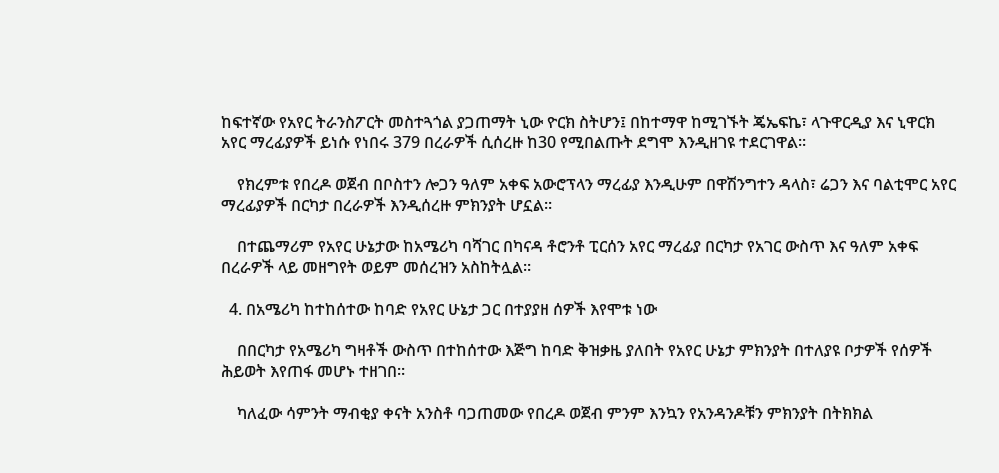ከፍተኛው የአየር ትራንስፖርት መስተጓጎል ያጋጠማት ኒው ዮርክ ስትሆን፤ በከተማዋ ከሚገኙት ጄኤፍኬ፣ ላጉዋርዲያ እና ኒዋርክ አየር ማረፊያዎች ይነሱ የነበሩ 379 በረራዎች ሲሰረዙ ከ30 የሚበልጡት ደግሞ እንዲዘገዩ ተደርገዋል።

    የክረምቱ የበረዶ ወጀብ በቦስተን ሎጋን ዓለም አቀፍ አውሮፕላን ማረፊያ እንዲሁም በዋሽንግተን ዳላስ፣ ሬጋን እና ባልቲሞር አየር ማረፊያዎች በርካታ በረራዎች እንዲሰረዙ ምክንያት ሆኗል።

    በተጨማሪም የአየር ሁኔታው ከአሜሪካ ባሻገር በካናዳ ቶሮንቶ ፒርሰን አየር ማረፊያ በርካታ የአገር ውስጥ እና ዓለም አቀፍ በረራዎች ላይ መዘግየት ወይም መሰረዝን አስከትሏል።

  4. በአሜሪካ ከተከሰተው ከባድ የአየር ሁኔታ ጋር በተያያዘ ሰዎች እየሞቱ ነው

    በበርካታ የአሜሪካ ግዛቶች ውስጥ በተከሰተው እጅግ ከባድ ቅዝቃዜ ያለበት የአየር ሁኔታ ምክንያት በተለያዩ ቦታዎች የሰዎች ሕይወት እየጠፋ መሆኑ ተዘገበ።

    ካለፈው ሳምንት ማብቂያ ቀናት አንስቶ ባጋጠመው የበረዶ ወጀብ ምንም እንኳን የአንዳንዶቹን ምክንያት በትክክል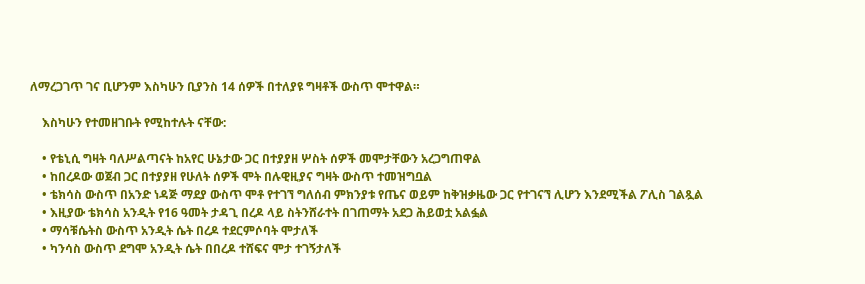ለማረጋገጥ ገና ቢሆንም እስካሁን ቢያንስ 14 ሰዎች በተለያዩ ግዛቶች ውስጥ ሞተዋል።

    እስካሁን የተመዘገቡት የሚከተሉት ናቸው:

    • የቴኒሲ ግዛት ባለሥልጣናት ከአየር ሁኔታው ጋር በተያያዘ ሦስት ሰዎች መሞታቸውን አረጋግጠዋል
    • ከበረዶው ወጀብ ጋር በተያያዘ የሁለት ሰዎች ሞት በሉዊዚያና ግዛት ውስጥ ተመዝግቧል
    • ቴክሳስ ውስጥ በአንድ ነዳጅ ማደያ ውስጥ ሞቶ የተገኘ ግለሰብ ምክንያቱ የጤና ወይም ከቅዝቃዜው ጋር የተገናኘ ሊሆን እንደሚችል ፖሊስ ገልጿል
    • እዚያው ቴክሳስ አንዲት የ16 ዓመት ታዳጊ በረዶ ላይ ስትንሸራተት በገጠማት አደጋ ሕይወቷ አልፏል
    • ማሳቹሴትስ ውስጥ አንዲት ሴት በረዶ ተደርምሶባት ሞታለች
    • ካንሳስ ውስጥ ደግሞ አንዲት ሴት በበረዶ ተሸፍና ሞታ ተገኝታለች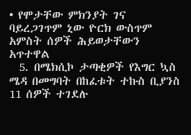• የሞታቸው ምክንያት ገና ባይረጋገጥም ኒው ዮርክ ውስጥም አምስት ሰዎች ሕይወታቸውን አጥተዋል
  5. በሜክሲኮ ታጣቂዎች የእግር ኳስ ሜዳ በመግባት በከፈቱት ተኩስ ቢያንስ 11 ሰዎች ተገደሉ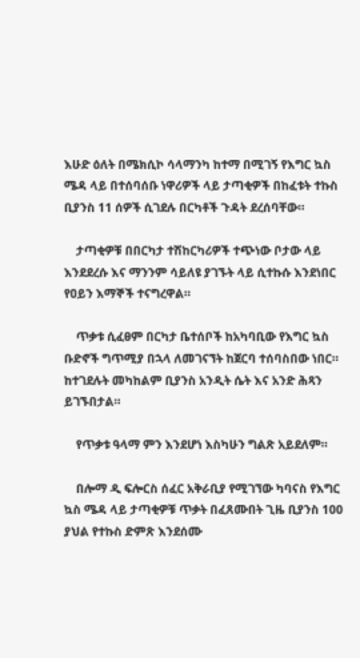እሁድ ዕለት በሜክሲኮ ሳላማንካ ከተማ በሚገኝ የእግር ኳስ ሜዳ ላይ በተሰባሰቡ ነዋሪዎች ላይ ታጣቂዎች በከፈቱት ተኩስ ቢያንስ 11 ሰዎች ሲገደሉ በርካቶች ጉዳት ደረሰባቸው።

    ታጣቂዎቹ በበርካታ ተሽከርካሪዎች ተጭነው ቦታው ላይ እንደደረሱ እና ማንንም ሳይለዩ ያገኙት ላይ ሲተኩሱ እንደነበር የዐይን እማኞች ተናግረዋል።

    ጥቃቱ ሲፈፀም በርካታ ቤተሰቦች ከአካባቢው የእግር ኳስ ቡድኖች ግጥሚያ በኋላ ለመገናኘት ከጀርባ ተሰባስበው ነበር። ከተገደሉት መካከልም ቢያንስ አንዲት ሴት እና አንድ ሕጻን ይገኙበታል።

    የጥቃቱ ዓላማ ምን እንደሆነ እስካሁን ግልጽ አይደለም።

    በሎማ ዲ ፍሎርስ ሰፈር አቅራቢያ የሚገኘው ካባናስ የእግር ኳስ ሜዳ ላይ ታጣቂዎቹ ጥቃት በፈጸሙበት ጊዜ ቢያንስ 100 ያህል የተኩስ ድምጽ እንደሰሙ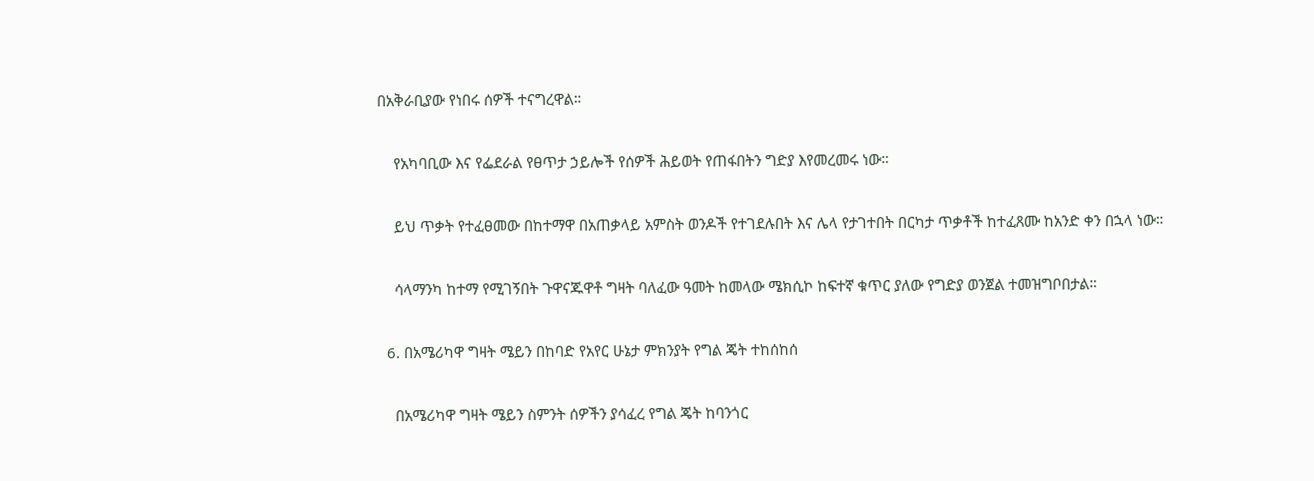በአቅራቢያው የነበሩ ሰዎች ተናግረዋል።

    የአካባቢው እና የፌደራል የፀጥታ ኃይሎች የሰዎች ሕይወት የጠፋበትን ግድያ እየመረመሩ ነው።

    ይህ ጥቃት የተፈፀመው በከተማዋ በአጠቃላይ አምስት ወንዶች የተገደሉበት እና ሌላ የታገተበት በርካታ ጥቃቶች ከተፈጸሙ ከአንድ ቀን በኋላ ነው።

    ሳላማንካ ከተማ የሚገኝበት ጉዋናጁዋቶ ግዛት ባለፈው ዓመት ከመላው ሜክሲኮ ከፍተኛ ቁጥር ያለው የግድያ ወንጀል ተመዝግቦበታል።

  6. በአሜሪካዋ ግዛት ሜይን በከባድ የአየር ሁኔታ ምክንያት የግል ጄት ተከሰከሰ

    በአሜሪካዋ ግዛት ሜይን ስምንት ሰዎችን ያሳፈረ የግል ጄት ከባንጎር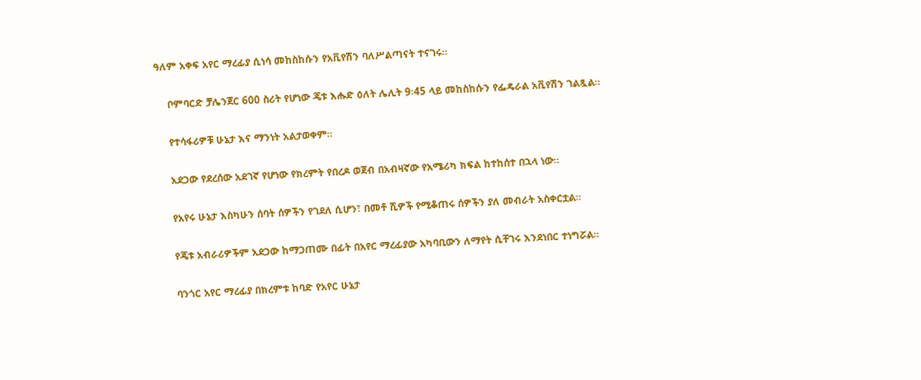ዓለም አቀፍ አየር ማረፊያ ሲነሳ መከስከሱን የአቪየሽን ባለሥልጣናት ተናገሩ።

    ቦምባርድ ቻሌንጀር 600 ስሪት የሆነው ጄቱ እሑድ ዕለት ሌሊት 9፡45 ላይ መከስከሱን የፌዴራል አቪየሽን ገልጿል።

    የተሳፋሪዎቹ ሁኔታ እና ማንነት አልታወቀም።

    አደጋው የደረሰው አደገኛ የሆነው የክረምት የበረዶ ወጀብ በአብዛኛው የአሜሪካ ክፍል ከተከሰተ በኋላ ነው።

    የአየሩ ሁኔታ እስካሁን ሰባት ሰዎችን የገደለ ሲሆን፣ በመቶ ሺዎች የሚቆጠሩ ሰዎችን ያለ መብራት አስቀርቷል።

    የጄቱ አብራሪዎችም አደጋው ከማጋጠሙ በፊት በአየር ማረፊያው አካባቢውን ለማየት ሲቸገሩ እንደነበር ተነግሯል።

    ባንጎር አየር ማረፊያ በክረምቱ ከባድ የአየር ሁኔታ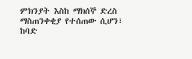ምክንያት እስከ ማክሰኞ ድረስ ማስጠንቀቂያ የተሰጠው ሲሆን፣ ከባድ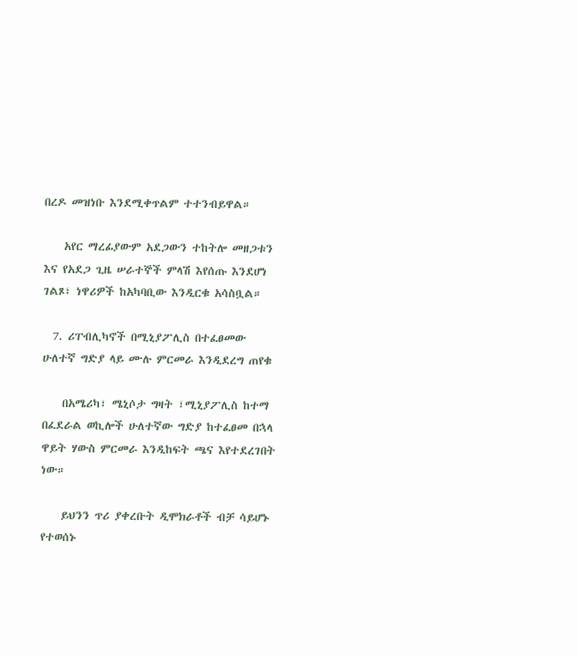በረዶ መዝነቡ እንደሚቀጥልም ተተንብይዋል።

    አየር ማረፊያውም አደጋውን ተከትሎ መዘጋቱን እና የአደጋ ጊዜ ሠራተኞች ምላሽ እየሰጡ እንደሆነ ገልጾ፣ ነዋሪዎች ከአካባቢው እንዲርቁ አሳስቧል።

  7. ሪፐብሊካኖች በሚኒያፖሊስ በተፈፀመው ሁለተኛ ግድያ ላይ ሙሉ ምርመራ እንዲደረግ ጠየቁ

    በአሜሪካ፣ ሜኒሶታ ግዛት ፣ሚኒያፖሊስ ከተማ በፈደራል ወኪሎች ሁለተኛው ግድያ ከተፈፀመ በኋላ ዋይት ሃውስ ምርመራ እንዲከፍት ጫና እየተደረገበት ነው።

    ይህንን ጥሪ ያቀረቡት ዲሞክራቶች ብቻ ሳይሆኑ የተወሰኑ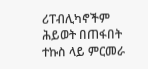ሪፐብሊካኖችም ሕይወት በጠፋበት ተኩስ ላይ ምርመራ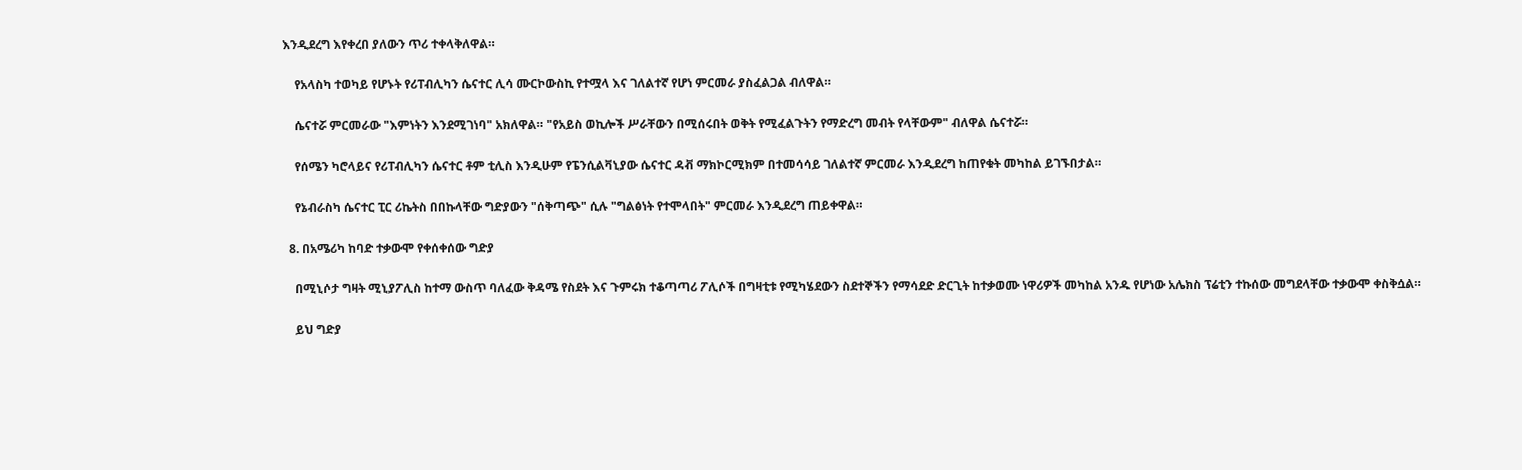እንዲደረግ እየቀረበ ያለውን ጥሪ ተቀላቅለዋል።

    የአላስካ ተወካይ የሆኑት የሪፐብሊካን ሴናተር ሊሳ ሙርኮውስኪ የተሟላ እና ገለልተኛ የሆነ ምርመራ ያስፈልጋል ብለዋል።

    ሴናተሯ ምርመራው "እምነትን እንደሚገነባ" አክለዋል። "የአይስ ወኪሎች ሥራቸውን በሚሰሩበት ወቅት የሚፈልጉትን የማድረግ መብት የላቸውም" ብለዋል ሴናተሯ።

    የሰሜን ካሮላይና የሪፐብሊካን ሴናተር ቶም ቲሊስ እንዲሁም የፔንሲልቫኒያው ሴናተር ዳቭ ማክኮርሚክም በተመሳሳይ ገለልተኛ ምርመራ እንዲደረግ ከጠየቁት መካከል ይገኙበታል።

    የኔብራስካ ሴናተር ፒር ሪኬትስ በበኩላቸው ግድያውን "ሰቅጣጭ" ሲሉ "ግልፅነት የተሞላበት" ምርመራ እንዲደረግ ጠይቀዋል።

  8. በአሜሪካ ከባድ ተቃውሞ የቀሰቀሰው ግድያ

    በሚኒሶታ ግዛት ሚኒያፖሊስ ከተማ ውስጥ ባለፈው ቅዳሜ የስደት እና ጉምሩክ ተቆጣጣሪ ፖሊሶች በግዛቲቱ የሚካሄደውን ስደተኞችን የማሳደድ ድርጊት ከተቃወሙ ነዋሪዎች መካከል አንዱ የሆነው አሌክስ ፕሬቲን ተኩሰው መግደላቸው ተቃውሞ ቀስቅሷል።

    ይህ ግድያ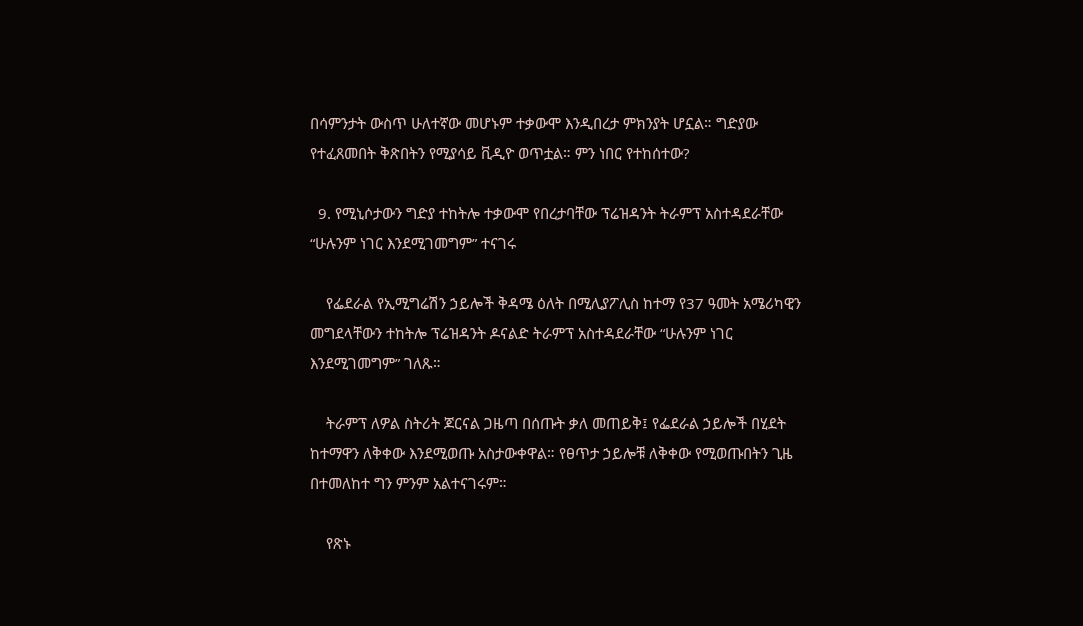በሳምንታት ውስጥ ሁለተኛው መሆኑም ተቃውሞ እንዲበረታ ምክንያት ሆኗል። ግድያው የተፈጸመበት ቅጽበትን የሚያሳይ ቪዲዮ ወጥቷል። ምን ነበር የተከሰተው?

  9. የሚኒሶታውን ግድያ ተከትሎ ተቃውሞ የበረታባቸው ፕሬዝዳንት ትራምፕ አስተዳደራቸው “ሁሉንም ነገር እንደሚገመግም” ተናገሩ

    የፌደራል የኢሚግሬሽን ኃይሎች ቅዳሜ ዕለት በሚሊያፖሊስ ከተማ የ37 ዓመት አሜሪካዊን መግደላቸውን ተከትሎ ፕሬዝዳንት ዶናልድ ትራምፕ አስተዳደራቸው “ሁሉንም ነገር እንደሚገመግም” ገለጹ።

    ትራምፕ ለዎል ስትሪት ጆርናል ጋዜጣ በሰጡት ቃለ መጠይቅ፤ የፌደራል ኃይሎች በሂደት ከተማዋን ለቅቀው እንደሚወጡ አስታውቀዋል። የፀጥታ ኃይሎቹ ለቅቀው የሚወጡበትን ጊዜ በተመለከተ ግን ምንም አልተናገሩም።

    የጽኑ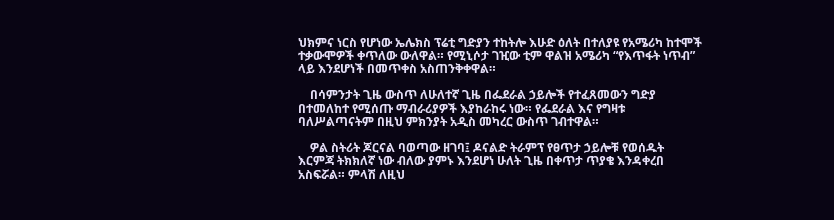ህክምና ነርስ የሆነው ኤሌክስ ፕሬቲ ግድያን ተከትሎ እሁድ ዕለት በተለያዩ የአሜሪካ ከተሞች ተቃውሞዎች ቀጥለው ውለዋል። የሚኒሶታ ገዢው ቲም ዋልዝ አሜሪካ “የእጥፋት ነጥብ” ላይ እንደሆነች በመጥቀስ አስጠንቅቀዋል።

    በሳምንታት ጊዜ ውስጥ ለሁለተኛ ጊዜ በፌደራል ኃይሎች የተፈጸመውን ግድያ በተመለከተ የሚሰጡ ማብራሪያዎች እያከራከሩ ነው። የፌደራል እና የግዛቱ ባለሥልጣናትም በዚህ ምክንያት አዲስ መካረር ውስጥ ገብተዋል።

    ዎል ስትሪት ጆርናል ባወጣው ዘገባ፤ ዶናልድ ትራምፕ የፀጥታ ኃይሎቹ የወሰዱት እርምጃ ትክክለኛ ነው ብለው ያምኑ እንደሆነ ሁለት ጊዜ በቀጥታ ጥያቄ እንዳቀረበ አስፍሯል። ምላሽ ለዚህ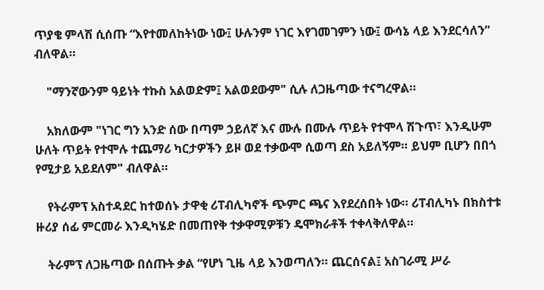ጥያቄ ምላሽ ሲሰጡ “እየተመለከትነው ነው፤ ሁሉንም ነገር እየገመገምን ነው፤ ውሳኔ ላይ እንደርሳለን” ብለዋል።

    "ማንኛውንም ዓይነት ተኩስ አልወድም፤ አልወደውም" ሲሉ ለጋዜጣው ተናግረዋል።

    አክለውም "ነገር ግን አንድ ሰው በጣም ኃይለኛ እና ሙሉ በሙሉ ጥይት የተሞላ ሽጉጥ፣ እንዲሁም ሁለት ጥይት የተሞሉ ተጨማሪ ካርታዎችን ይዞ ወደ ተቃውሞ ሲወጣ ደስ አይለኝም። ይህም ቢሆን በበጎ የሚታይ አይደለም" ብለዋል።

    የትራምፕ አስተዳደር ከተወሰኑ ታዋቂ ሪፐብሊካኖች ጭምር ጫና እየደረሰበት ነው። ሪፐብሊካኑ በክስተቱ ዙሪያ ሰፊ ምርመራ እንዲካሄድ በመጠየቅ ተቃዋሚዎቹን ዴሞክራቶች ተቀላቅለዋል።

    ትራምፕ ለጋዜጣው በሰጡት ቃል “የሆነ ጊዜ ላይ እንወጣለን። ጨርሰናል፤ አስገራሚ ሥራ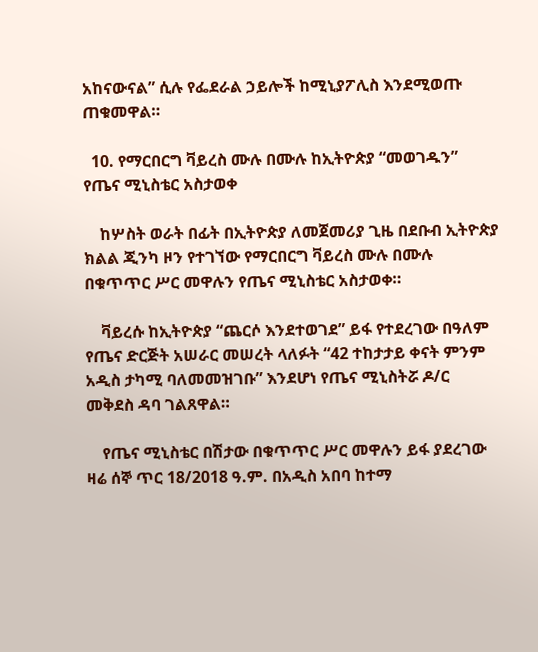አከናውናል” ሲሉ የፌደራል ኃይሎች ከሚኒያፖሊስ እንደሚወጡ ጠቁመዋል።

  10. የማርበርግ ቫይረስ ሙሉ በሙሉ ከኢትዮጵያ “መወገዱን” የጤና ሚኒስቴር አስታወቀ

    ከሦስት ወራት በፊት በኢትዮጵያ ለመጀመሪያ ጊዜ በደቡብ ኢትዮጵያ ክልል ጂንካ ዞን የተገኘው የማርበርግ ቫይረስ ሙሉ በሙሉ በቁጥጥር ሥር መዋሉን የጤና ሚኒስቴር አስታወቀ።

    ቫይረሱ ከኢትዮጵያ “ጨርሶ እንደተወገደ” ይፋ የተደረገው በዓለም የጤና ድርጅት አሠራር መሠረት ላለፉት “42 ተከታታይ ቀናት ምንም አዲስ ታካሚ ባለመመዝገቡ” እንደሆነ የጤና ሚኒስትሯ ዶ/ር መቅደስ ዳባ ገልጸዋል።

    የጤና ሚኒስቴር በሽታው በቁጥጥር ሥር መዋሉን ይፋ ያደረገው ዛሬ ሰኞ ጥር 18/2018 ዓ.ም. በአዲስ አበባ ከተማ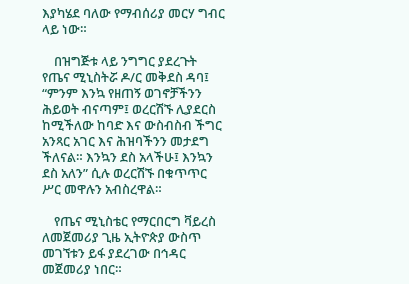እያካሄደ ባለው የማብሰሪያ መርሃ ግብር ላይ ነው።

    በዝግጅቱ ላይ ንግግር ያደረጉት የጤና ሚኒስትሯ ዶ/ር መቅደስ ዳባ፤ “ምንም እንኳ የዘጠኝ ወገኖቻችንን ሕይወት ብናጣም፤ ወረርሽኙ ሊያደርስ ከሚችለው ከባድ እና ውስብስብ ችግር አንጻር አገር እና ሕዝባችንን መታደግ ችለናል። እንኳን ደስ አላችሁ፤ እንኳን ደስ አለን” ሲሉ ወረርሽኙ በቁጥጥር ሥር መዋሉን አብስረዋል።

    የጤና ሚኒስቴር የማርበርግ ቫይረስ ለመጀመሪያ ጊዜ ኢትዮጵያ ውስጥ መገኘቱን ይፋ ያደረገው በኅዳር መጀመሪያ ነበር።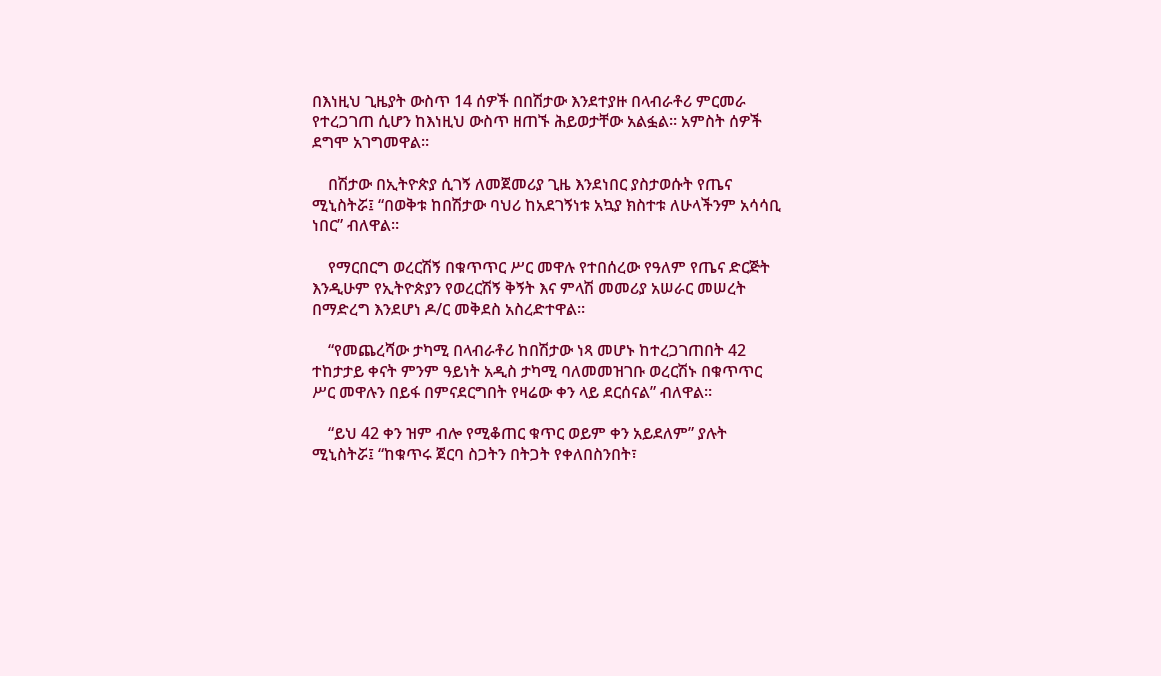በእነዚህ ጊዜያት ውስጥ 14 ሰዎች በበሽታው እንደተያዙ በላብራቶሪ ምርመራ የተረጋገጠ ሲሆን ከእነዚህ ውስጥ ዘጠኙ ሕይወታቸው አልፏል። አምስት ሰዎች ደግሞ አገግመዋል።

    በሽታው በኢትዮጵያ ሲገኝ ለመጀመሪያ ጊዜ እንደነበር ያስታወሱት የጤና ሚኒስትሯ፤ “በወቅቱ ከበሽታው ባህሪ ከአደገኝነቱ አኳያ ክስተቱ ለሁላችንም አሳሳቢ ነበር” ብለዋል።

    የማርበርግ ወረርሽኝ በቁጥጥር ሥር መዋሉ የተበሰረው የዓለም የጤና ድርጅት እንዲሁም የኢትዮጵያን የወረርሽኝ ቅኝት እና ምላሽ መመሪያ አሠራር መሠረት በማድረግ እንደሆነ ዶ/ር መቅደስ አስረድተዋል።

    “የመጨረሻው ታካሚ በላብራቶሪ ከበሽታው ነጻ መሆኑ ከተረጋገጠበት 42 ተከታታይ ቀናት ምንም ዓይነት አዲስ ታካሚ ባለመመዝገቡ ወረርሽኑ በቁጥጥር ሥር መዋሉን በይፋ በምናደርግበት የዛሬው ቀን ላይ ደርሰናል” ብለዋል።

    “ይህ 42 ቀን ዝም ብሎ የሚቆጠር ቁጥር ወይም ቀን አይደለም” ያሉት ሚኒስትሯ፤ “ከቁጥሩ ጀርባ ስጋትን በትጋት የቀለበስንበት፣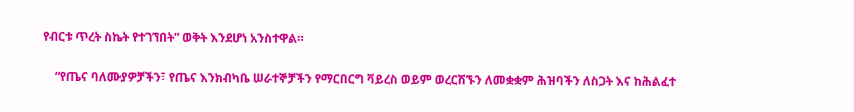የብርቱ ጥረት ስኬት የተገኘበት” ወቅት እንደሆነ አንስተዋል።

    “የጤና ባለሙያዎቻችን፣ የጤና እንክብካቤ ሠራተኞቻችን የማርበርግ ቫይረስ ወይም ወረርሽኙን ለመቋቋም ሕዝባችን ለስጋት እና ከሕልፈተ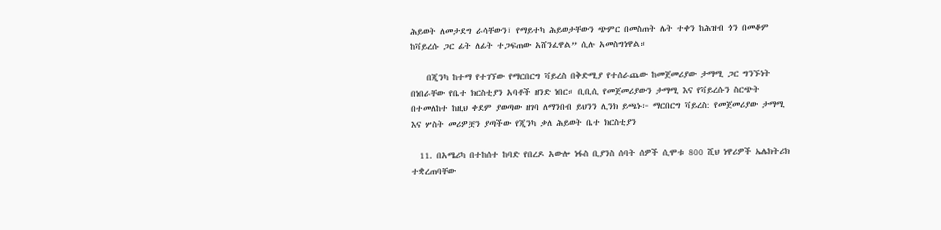ሕይወት ለመታደግ ራሳቸውን፣ የማይተካ ሕይወታቸውን ጭምር በመስጠት ሌት ተቀን ከሕዝብ ጎን በመቆም ከቫይረሱ ጋር ፊት ለፊት ተጋፍጠው አሸንፈዋል” ሲሉ አመስግነዋል።

    በጂንካ ከተማ የተገኘው የማርበርግ ቫይረስ በቅድሚያ የተሰራጨው ከመጀመሪያው ታማሚ ጋር ግንኙነት በነበራቸው የቤተ ክርስቲያን አባቶች ዘንድ ነበር። ቢቢሲ የመጀመሪያውን ታማሚ እና የቫይረሱን ስርጭት በተመለከተ ከዚህ ቀደም ያወጣው ዘገባ ለማንበብ ይህንን ሊንክ ይጫኑ፦ ማርበርግ ቫይረስ: የመጀመሪያው ታማሚ እና ሦስት መሪዎቿን ያጣችው የጂንካ ቃለ ሕይወት ቤተ ክርስቲያን

  11. በአሜሪካ በተከሰተ ከባድ የበረዶ አውሎ ነፋስ ቢያንስ ሰባት ሰዎች ሲሞቱ 800 ሺህ ነዋሪዎች ኤሌክትሪክ ተቋረጠባቸው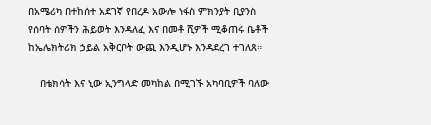በአሜሪካ በተከሰተ አደገኛ የበረዶ አውሎ ነፋስ ምክንያት ቢያንስ የሰባት ሰዎችን ሕይወት እንዳለፈ እና በመቶ ሺዎች ሚቆጠሩ ቤቶች ከኤሌክትሪክ ኃይል አቅርቦት ውጪ እንዲሆኑ እንዳደረገ ተገለጸ።

    በቴክሳት እና ኒው ኢንግላድ መካከል በሚገኙ አካባቢዎች ባለው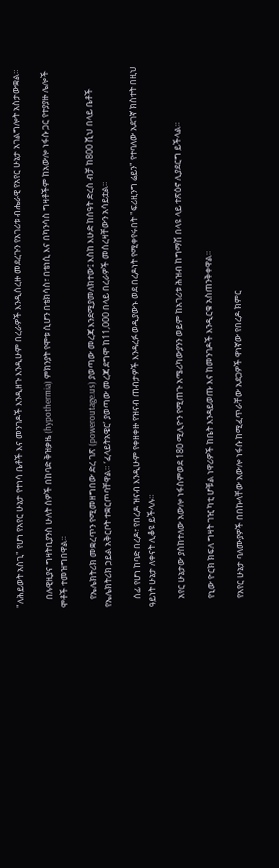"ለሕይወት አስጊ" የሆነ የአየር ሁኔታ የተነሳ ቤቶች እና መንገዶች እንዲዘጉ እንዲሁም በረራዎች እንዲሰረዙ መደረጉን የአገሪቱ ብሔራዊ የአየር ሁኔታ አገልግሎት አስታውቋል።

    በሉዊዚያና ግዛትቢያንስ ሁለት ሰዎች በከባድ ቅዝቃዜ (hypothermia) ምክንያት የሞቱ ሲሆን በቴክሳስ፣ በቴነሲ እና በካንሳስ ግዛቶችም ከአውሎ ነፋሱ ጋር የተያያዙ ሌሎች ሞቶች ተመዝግበዋል።

    የኤሌክትሪክ መቋረጥን የሚመዘግበው ድረ ገጽ (poweroutage.us) ያወጣው መረጃ እንደሚያመለክተው፤ እስከ እሁድ ከሰዓት ድረስ ብቻ ከ800 ሺህ በላይ ቤቶች የኤሌክትሪክ ኃይል አቅርቦት ተቋርጦባቸዋል። ‘ፈላይትአዌር’ ያወጣው መረጃ ደግሞ ከ11,000 በላይ በረራዎች መሰረዛቸውን አሳይቷል።

    ሰፊ የሆነ ከባድ በረዶ፣ የበረዶ ዝናብ እንዲሁም የቀዘቀዙ የዝናብ ጠብታዎች እንዳረፉ ወዲያውኑ ወደ በረዶነት የሚቀየሩበት "ፍሪዚንግ ሬይን" የተባለው አደገኛ ክስተት በዚህ ዓይነት ሁኔታ ለቀናት ሊቆዩ ይችላሉ።

    አየር ሁኔታው ያስከተለው አውሎ ነፋስምወደ 180 ሚሊዮን የሚጠጉ አሜሪካውያንን ወይም ከአገሪቱ ሕዝብ ከግማሽ በላዩ ላይ ተጽዕኖ ሊያደርግ ይችላል።

    የኒው ዮርክ ክፍለ ግዛት ገዢ ካቲ ሆቹል ነዋሪዎች ከቤት እንዳይወጡ እና ከመንገዶች እንዲርቁ አስጠንቅቀዋል።

    የአየር ሁኔታ ባለሙያዎች በበኩላቸው አውሎ ነፋሱ ከሚፈጥራቸው አደጋዎች ዋነኛው የበረዶ ክምር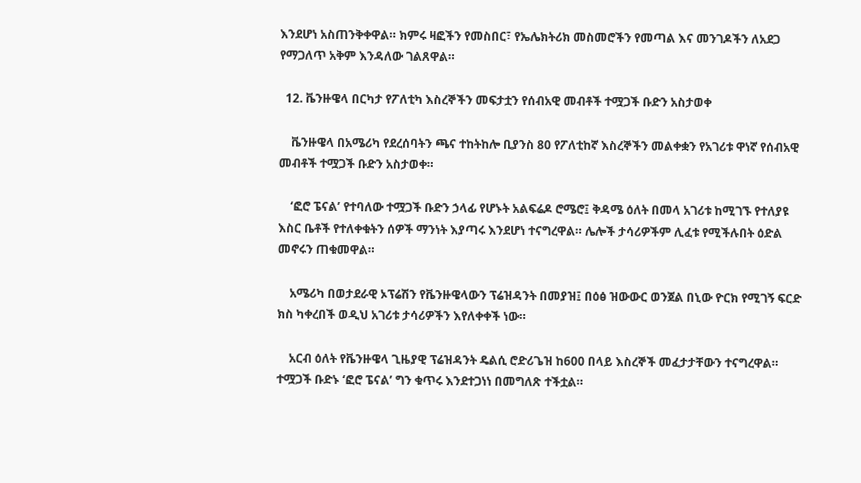እንደሆነ አስጠንቅቀዋል። ክምሩ ዛፎችን የመስበር፣ የኤሌክትሪክ መስመሮችን የመጣል እና መንገዶችን ለአደጋ የማጋለጥ አቅም እንዳለው ገልጸዋል።

  12. ቬንዙዌላ በርካታ የፖለቲካ እስረኞችን መፍታቷን የሰብአዊ መብቶች ተሟጋች ቡድን አስታወቀ

    ቬንዙዌላ በአሜሪካ የደረሰባትን ጫና ተከትከሎ ቢያንስ 80 የፖለቲከኛ እስረኞችን መልቀቋን የአገሪቱ ዋነኛ የሰብአዊ መብቶች ተሟጋች ቡድን አስታወቀ።

    ‘ፎሮ ፔናል’ የተባለው ተሟጋች ቡድን ኃላፊ የሆኑት አልፍሬዶ ሮሜሮ፤ ቅዳሜ ዕለት በመላ አገሪቱ ከሚገኙ የተለያዩ እስር ቤቶች የተለቀቁትን ሰዎች ማንነት እያጣሩ እንደሆነ ተናግረዋል። ሌሎች ታሳሪዎችም ሊፈቱ የሚችሉበት ዕድል መኖሩን ጠቁመዋል።

    አሜሪካ በወታደራዊ ኦፕሬሽን የቬንዙዌላውን ፕሬዝዳንት በመያዝ፤ በዕፅ ዝውውር ወንጀል በኒው ዮርክ የሚገኝ ፍርድ ክስ ካቀረበች ወዲህ አገሪቱ ታሳሪዎችን እየለቀቀች ነው።

    አርብ ዕለት የቬንዙዌላ ጊዜያዊ ፕሬዝዳንት ዴልሲ ሮድሪጌዝ ከ600 በላይ እስረኞች መፈታታቸውን ተናግረዋል። ተሟጋች ቡድኑ ‘ፎሮ ፔናል’ ግን ቁጥሩ እንደተጋነነ በመግለጽ ተችቷል።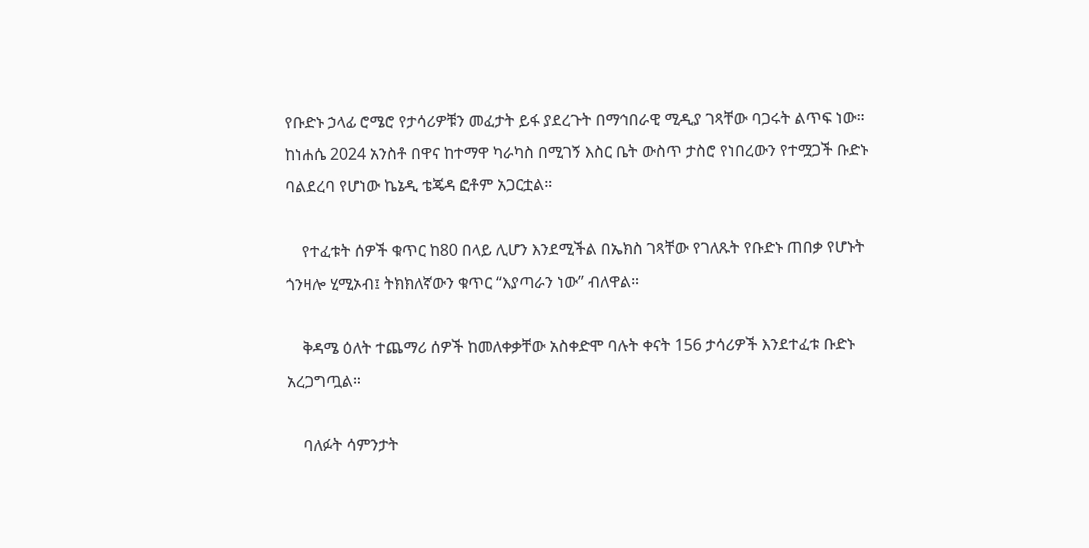የቡድኑ ኃላፊ ሮሜሮ የታሳሪዎቹን መፈታት ይፋ ያደረጉት በማኅበራዊ ሚዲያ ገጻቸው ባጋሩት ልጥፍ ነው። ከነሐሴ 2024 አንስቶ በዋና ከተማዋ ካራካስ በሚገኝ እስር ቤት ውስጥ ታስሮ የነበረውን የተሟጋች ቡድኑ ባልደረባ የሆነው ኬኔዲ ቴጄዳ ፎቶም አጋርቷል።

    የተፈቱት ሰዎች ቁጥር ከ80 በላይ ሊሆን እንደሚችል በኤክስ ገጻቸው የገለጹት የቡድኑ ጠበቃ የሆኑት ጎንዛሎ ሂሚኦብ፤ ትክክለኛውን ቁጥር “እያጣራን ነው” ብለዋል።

    ቅዳሜ ዕለት ተጨማሪ ሰዎች ከመለቀቃቸው አስቀድሞ ባሉት ቀናት 156 ታሳሪዎች እንደተፈቱ ቡድኑ አረጋግጧል።

    ባለፉት ሳምንታት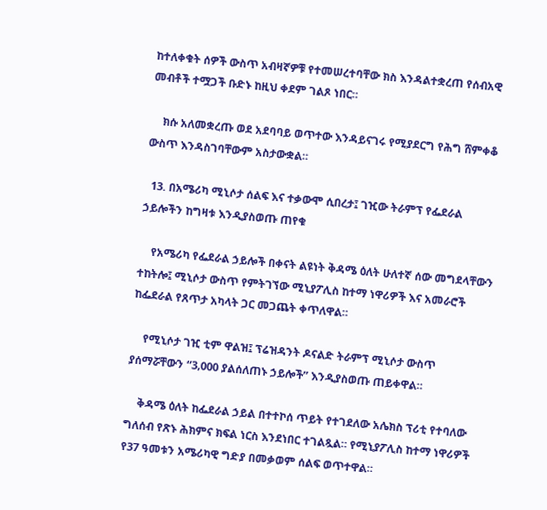ከተለቀቁት ሰዎች ውስጥ አብዛኛዎቹ የተመሠረተባቸው ክስ እንዳልተቋረጠ የሰብአዊ መብቶች ተሟጋች ቡድኑ ከዚህ ቀደም ገልጾ ነበር።

    ክሱ አለመቋረጡ ወደ አደባባይ ወጥተው እንዳይናገሩ የሚያደርግ የሕግ ሸምቀቆ ውስጥ እንዳስገባቸውም አስታውቋል።

  13. በአሜሪካ ሚኒሶታ ሰልፍ እና ተቃውሞ ሲበረታ፤ ገዢው ትራምፕ የፌደራል ኃይሎችን ከግዛቱ እንዲያስወጡ ጠየቁ

    የአሜሪካ የፌደራል ኃይሎች በቀናት ልዩነት ቅዳሜ ዕለት ሁለተኛ ሰው መግደላቸውን ተከትሎ፤ ሚኒሶታ ውስጥ የምትገኘው ሚኒያፖሊስ ከተማ ነዋሪዎች እና አመራሮች ከፌደራል የጸጥታ አካላት ጋር መጋጨት ቀጥለዋል።

    የሚኒሶታ ገዢ ቲም ዋልዝ፤ ፕሬዝዳንት ዶናልድ ትራምፕ ሚኒሶታ ውስጥ ያሰማሯቸውን “3,000 ያልሰለጠኑ ኃይሎች” እንዲያስወጡ ጠይቀዋል።

    ቅዳሜ ዕለት ከፌደራል ኃይል በተተኮሰ ጥይት የተገደለው አሌክስ ፕሪቲ የተባለው ግለሰብ የጽኑ ሕክምና ክፍል ነርስ እንደነበር ተገልጿል። የሚኒያፖሊስ ከተማ ነዋሪዎች የ37 ዓመቱን አሜሪካዊ ግድያ በመቃወም ሰልፍ ወጥተዋል።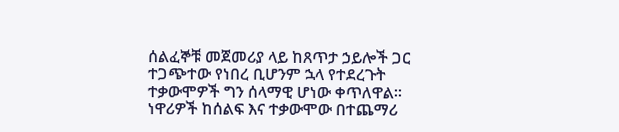ሰልፈኞቹ መጀመሪያ ላይ ከጸጥታ ኃይሎች ጋር ተጋጭተው የነበረ ቢሆንም ኋላ የተደረጉት ተቃውሞዎች ግን ሰላማዊ ሆነው ቀጥለዋል። ነዋሪዎች ከሰልፍ እና ተቃውሞው በተጨማሪ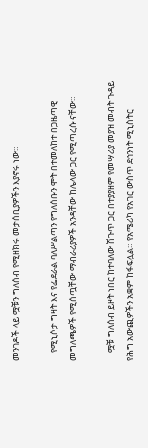መንገዶች ላይ ሟቹን ግለሰብ የሚዘክሩ መታሰቢያዎችን እያኖሩ ነው።

    የሚኒሶታ ግዛት እና የፌደራል ባለሥልጣን የግለሰቡን ሞት በተመለከተ በጋዜጣዊ መግለጫዎች የሚሰጧቸው ማብራሪያዎች አንዳቸው ከሌላው ጋር የሚጣረሱ ናቸው።

    ሟቹ ግለሰብ ይዞት ነበር ከተባለው ሽጉጥ ጋር በተያያዘም የመሣሪያ መያዝ መብት ጉዳይ የሕግ አውጪዎችን አቋም ከፋፍሏል። የአሜሪካ የአገር ውስጥ ደኅንነት ሚኒስትር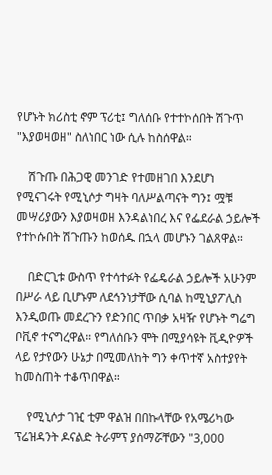የሆኑት ክሪስቲ ኖም ፕሪቲ፤ ግለሰቡ የተተኮሰበት ሽጉጥ "እያወዛወዘ" ስለነበር ነው ሲሉ ከስሰዋል።

    ሽጉጡ በሕጋዊ መንገድ የተመዘገበ እንደሆነ የሚናገሩት የሚኒሶታ ግዛት ባለሥልጣናት ግን፤ ሟቹ መሣሪያውን እያወዛወዘ እንዳልነበረ እና የፌደራል ኃይሎች የተኮሱበት ሽጉጡን ከወሰዱ በኋላ መሆኑን ገልጸዋል።

    በድርጊቱ ውስጥ የተሳተፉት የፌዴራል ኃይሎች አሁንም በሥራ ላይ ቢሆኑም ለደኅንነታቸው ሲባል ከሚኒያፖሊስ እንዲወጡ መደረጉን የድንበር ጥበቃ አዛዥ የሆኑት ግሬግ ቦቪኖ ተናግረዋል። የግለሰቡን ሞት በሚያሳዩት ቪዲዮዎች ላይ የታየውን ሁኔታ በሚመለከት ግን ቀጥተኛ አስተያየት ከመስጠት ተቆጥበዋል።

    የሚኒሶታ ገዢ ቲም ዋልዝ በበኩላቸው የአሜሪካው ፕሬዝዳንት ዶናልድ ትራምፕ ያሰማሯቸውን "3,000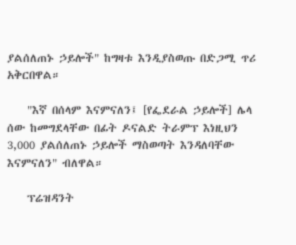ያልሰለጠኑ ኃይሎች" ከግዛቱ እንዲያስወጡ በድጋሚ ጥሪ አቅርበዋል።

    "እኛ በሰላም እናምናለን፤ [የፌደራል ኃይሎች] ሌላ ሰው ከመግደላቸው በፊት ዶናልድ ትራምፕ እነዚህን 3,000 ያልሰለጠኑ ኃይሎች ማስወጣት እንዳለባቸው እናምናለን" ብለዋል።

    ፕሬዝዳንት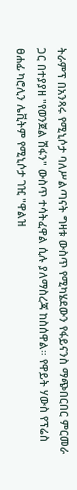ትራምፕ በአንጻሩ የሚኒሶታ ባለሥልጣናት ግዛቱ ውስጥ የሚካሄደውን የፋይናንስ ማጭበርበር ምርመራ ጋር በተያያዘ "የወንጀል ሽፋን" ውስጥ ተሳትፈዋል ሲሉ ያለማስረጃ ከስሰዋል። የዋይት ሃውስ የፕሬስ ፀሐፊ ካሮሊን ሌቪትም የሚኒሶታ ገዢ "ዋልዝ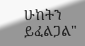ሁከትን ይፈልጋል"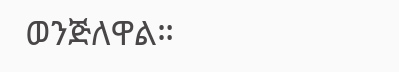ወንጅለዋል።